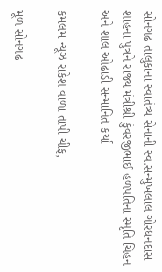સોનગઢ તાલુકાના સ્વાતંત્ર્ય સેનાની સ્વ.સન્મુખલાલ ગોરધનદાસ શાહના પુત્રને રાજ્ય મંત્રીશ્રી કુંવરજીભાઈ હળપતિના સ્મૃતિ ચિહન અને શાલ ઓઢાડી સન્માનિત કર્યા

કમલમ ન્યૂઝ રાકેશ વાળા તાપી ચીફ,

મૂળ સોનગઢ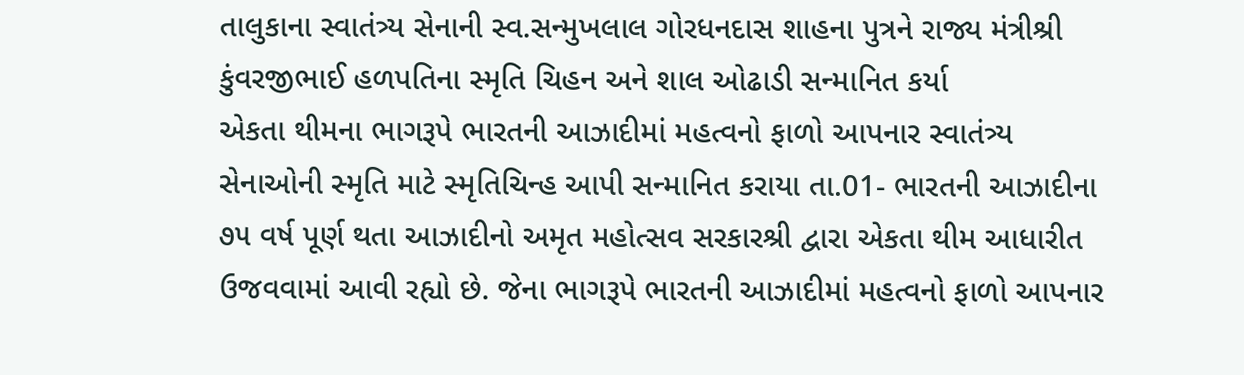તાલુકાના સ્વાતંત્ર્ય સેનાની સ્વ.સન્મુખલાલ ગોરધનદાસ શાહના પુત્રને રાજ્ય મંત્રીશ્રી કુંવરજીભાઈ હળપતિના સ્મૃતિ ચિહન અને શાલ ઓઢાડી સન્માનિત કર્યા
એકતા થીમના ભાગરૂપે ભારતની આઝાદીમાં મહત્વનો ફાળો આપનાર સ્વાતંત્ર્ય સેનાઓની સ્મૃતિ માટે સ્મૃતિચિન્હ આપી સન્માનિત કરાયા તા.01- ભારતની આઝાદીના ૭૫ વર્ષ પૂર્ણ થતા આઝાદીનો અમૃત મહોત્સવ સરકારશ્રી દ્વારા એકતા થીમ આધારીત ઉજવવામાં આવી રહ્યો છે. જેના ભાગરૂપે ભારતની આઝાદીમાં મહત્વનો ફાળો આપનાર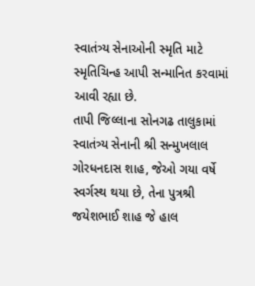સ્વાતંત્ર્ય સેનાઓની સ્મૃતિ માટે સ્મૃતિચિન્હ આપી સન્માનિત કરવામાં આવી રહ્યા છે.
તાપી જિલ્લાના સોનગઢ તાલુકામાં સ્વાતંત્ર્ય સેનાની શ્રી સન્મુખલાલ ગોરધનદાસ શાહ, જેઓ ગયા વર્ષે સ્વર્ગસ્થ થયા છે, તેના પુત્રશ્રી જયેશભાઈ શાહ જે હાલ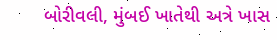બોરીવલી, મુંબઈ ખાતેથી અત્રે ખાસ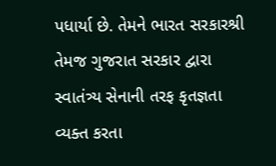પધાર્યા છે. તેમને ભારત સરકારશ્રી તેમજ ગુજરાત સરકાર દ્વારા સ્વાતંત્ર્ય સેનાની તરફ કૃતજ્ઞતા વ્યક્ત કરતા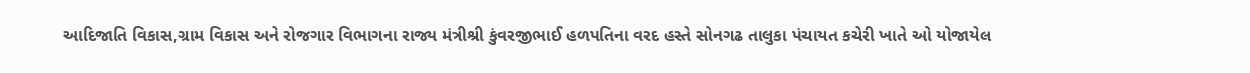આદિજાતિ વિકાસ,ગ્રામ વિકાસ અને રોજગાર વિભાગના રાજ્ય મંત્રીશ્રી કુંવરજીભાઈ હળપતિના વરદ હસ્તે સોનગઢ તાલુકા પંચાયત કચેરી ખાતે ઓ યોજાયેલ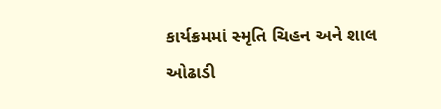કાર્યક્રમમાં સ્મૃતિ ચિહન અને શાલ ઓઢાડી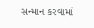સન્માન કરવામાં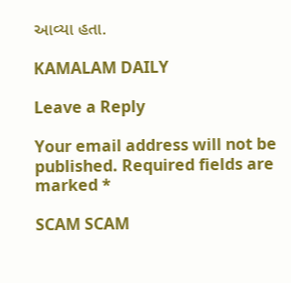આવ્યા હતા.

KAMALAM DAILY

Leave a Reply

Your email address will not be published. Required fields are marked *

SCAM SCAM